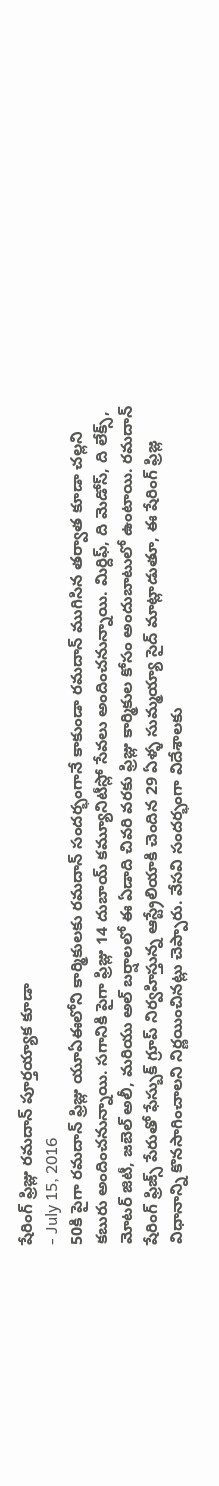షేరింగ్ ఫ్రిజ్లు రమదాన్ పూర్తయ్యాక కూడా
- July 15, 2016
50కి పైగా రమదాన్ ఫ్రిజ్లు యూఏఈలోని కార్మికులకు రమదాన్ సందర్భంగానే కాకుండా రమదాన్ ముగిసిన తర్వాత కూడా చల్లని కబురు అందించనున్నాయి. సగానికి పైగా ఫ్రిజ్లు 14 దుబాయ్ కమ్యూనిటీస్లో సేవలు అందించనున్నాయి. మిర్దిఫ్, ది మెడోస్, ది లేక్స్, మోటర్ జిటీ, జబెల్ అలీ, మరియు అల్ బర్షాలలో ఈ ఏడాది చివరి వరకు ఫ్రిజ్లు కార్మికుల కోసం అందుబాటులో ఉంటాయి. రమదాన్ షేరింగ్ ఫ్రిజ్స్ పేరుతో ఫేస్బుక్ గ్రూప్ నిర్వహిస్తున్న ఆస్ట్రేలియాకి చెందిన 29 ఏళ్ళ సుమ్మయ్యా సైద్ మాట్లాడుతూ, ఈ షేరింగ్ ఫ్రిజ్ల విధానాన్ని కొనసాగించాలని నిర్ణయించినట్లు చెప్పారు. వేసవి సందర్భంగా విదేశాలకు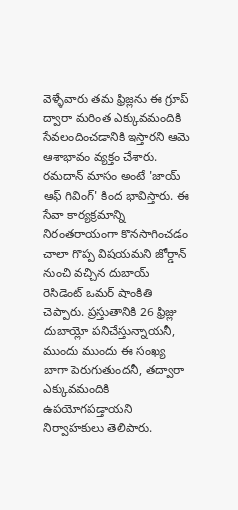వెళ్ళేవారు తమ ఫ్రిజ్లను ఈ గ్రూప్ ద్వారా మరింత ఎక్కువమందికి సేవలందించడానికి ఇస్తారని ఆమె ఆశాభావం వ్యక్తం చేశారు. రమదాన్ మాసం అంటే 'జాయ్ ఆఫ్ గివింగ్' కింద భావిస్తారు. ఈ సేవా కార్యక్రమాన్ని నిరంతరాయంగా కొనసాగించడం చాలా గొప్ప విషయమని జోర్డాన్ నుంచి వచ్చిన దుబాయ్ రెసిడెంట్ ఒమర్ షాంకితి చెప్పారు. ప్రస్తుతానికి 26 ఫ్రిజ్లు దుబాయ్లో పనిచేస్తున్నాయనీ, ముందు ముందు ఈ సంఖ్య బాగా పెరుగుతుందనీ, తద్వారా ఎక్కువమందికి ఉపయోగపడ్తాయని నిర్వాహకులు తెలిపారు.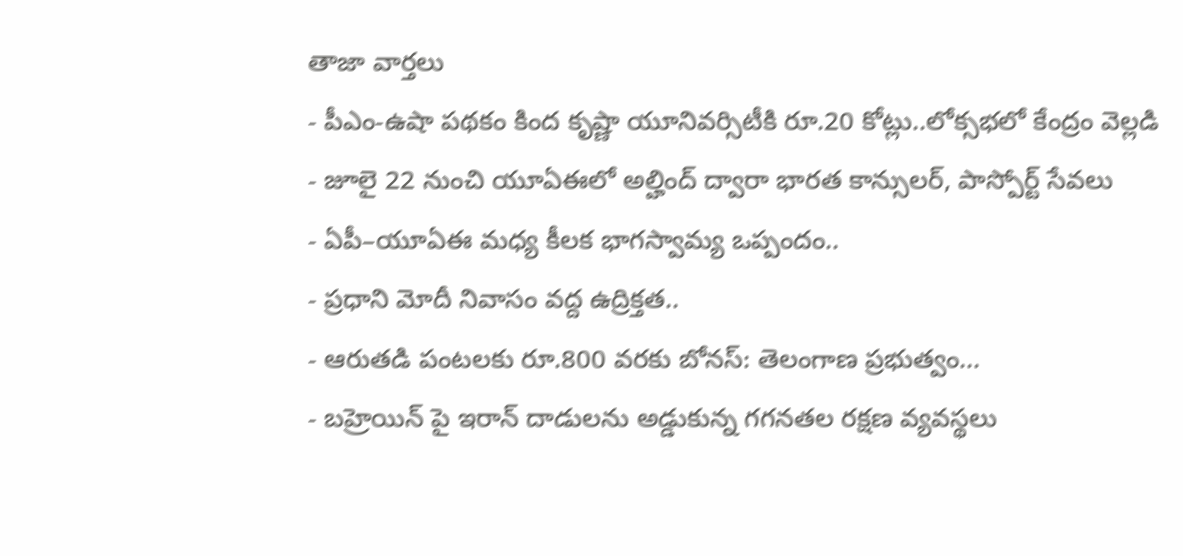తాజా వార్తలు
- పీఎం-ఉషా పథకం కింద కృష్ణా యూనివర్సిటీకి రూ.20 కోట్లు..లోక్సభలో కేంద్రం వెల్లడి
- జూలై 22 నుంచి యూఏఈలో అల్హింద్ ద్వారా భారత కాన్సులర్, పాస్పోర్ట్ సేవలు
- ఏపీ–యూఏఈ మధ్య కీలక భాగస్వామ్య ఒప్పందం..
- ప్రధాని మోదీ నివాసం వద్ద ఉద్రిక్తత..
- ఆరుతడి పంటలకు రూ.800 వరకు బోనస్: తెలంగాణ ప్రభుత్వం...
- బహ్రెయిన్ పై ఇరాన్ దాడులను అడ్డుకున్న గగనతల రక్షణ వ్యవస్థలు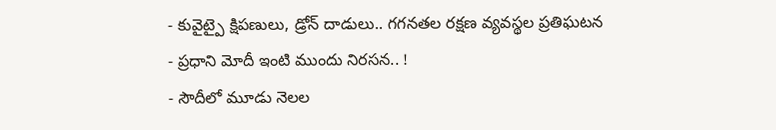- కువైట్పై క్షిపణులు, డ్రోన్ దాడులు.. గగనతల రక్షణ వ్యవస్థల ప్రతిఘటన
- ప్రధాని మోదీ ఇంటి ముందు నిరసన.. !
- సౌదీలో మూడు నెలల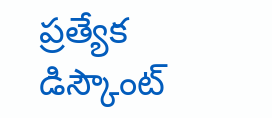ప్రత్యేక డిస్కౌంట్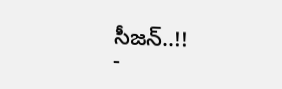సీజన్..!!
-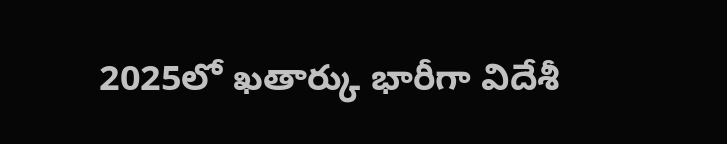2025లో ఖతార్కు భారీగా విదేశీ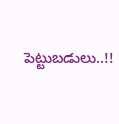పెట్టుబడులు..!!